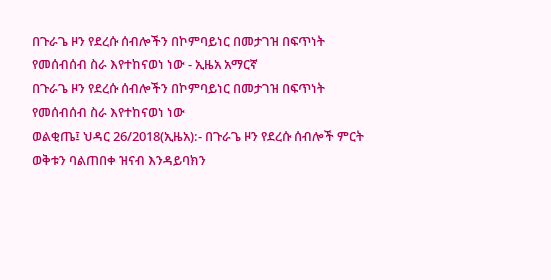በጉራጌ ዞን የደረሱ ሰብሎችን በኮምባይነር በመታገዝ በፍጥነት የመሰብሰብ ስራ እየተከናወነ ነው - ኢዜአ አማርኛ
በጉራጌ ዞን የደረሱ ሰብሎችን በኮምባይነር በመታገዝ በፍጥነት የመሰብሰብ ስራ እየተከናወነ ነው
ወልቂጤ፤ ህዳር 26/2018(ኢዜአ):- በጉራጌ ዞን የደረሱ ሰብሎች ምርት ወቅቱን ባልጠበቀ ዝናብ እንዳይባክን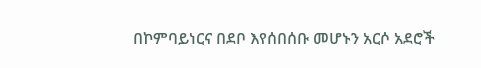በኮምባይነርና በደቦ እየሰበሰቡ መሆኑን አርሶ አደሮች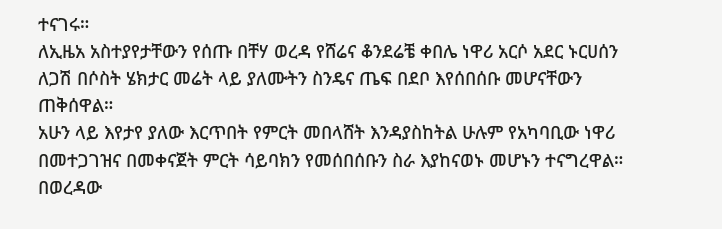ተናገሩ።
ለኢዜአ አስተያየታቸውን የሰጡ በቸሃ ወረዳ የሸሬና ቆንደሬቼ ቀበሌ ነዋሪ አርሶ አደር ኑርሀሰን ለጋሽ በሶስት ሄክታር መሬት ላይ ያለሙትን ስንዴና ጤፍ በደቦ እየሰበሰቡ መሆናቸውን ጠቅሰዋል።
አሁን ላይ እየታየ ያለው እርጥበት የምርት መበላሸት እንዳያስከትል ሁሉም የአካባቢው ነዋሪ በመተጋገዝና በመቀናጀት ምርት ሳይባክን የመሰበሰቡን ስራ እያከናወኑ መሆኑን ተናግረዋል።
በወረዳው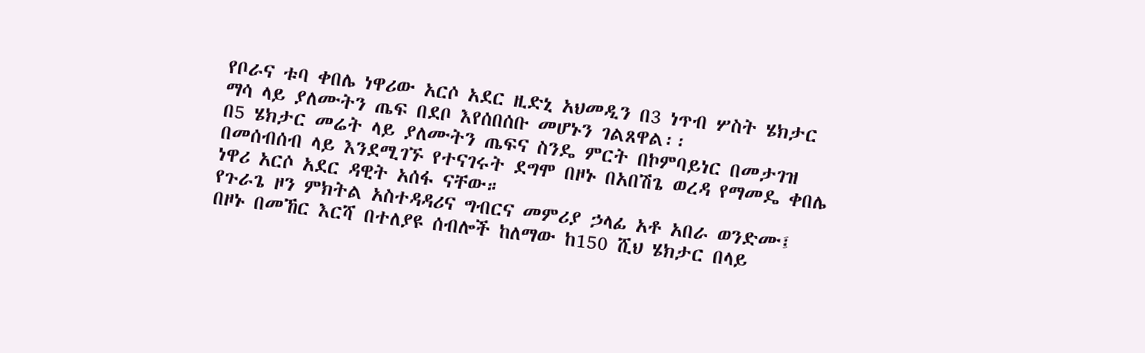የቦራና ቱባ ቀበሌ ነዋሪው አርሶ አደር ዚድኒ አህመዲን በ3 ነጥብ ሦስት ሄክታር ማሳ ላይ ያለሙትን ጤፍ በደቦ እየሰበሰቡ መሆኑን ገልጸዋል፡፡
በ5 ሄክታር መሬት ላይ ያለሙትን ጤፍና ስንዴ ምርት በኮምባይነር በመታገዝ በመሰብሰብ ላይ እንደሚገኙ የተናገሩት ደግሞ በዞኑ በአበሽጌ ወረዳ የማመዴ ቀበሌ ነዋሪ አርሶ አደር ዳዊት አሰፋ ናቸው።
የጉራጌ ዞን ምክትል አስተዳዳሪና ግብርና መምሪያ ኃላፊ አቶ አበራ ወንድሙ፤ በዞኑ በመኸር እርሻ በተለያዩ ሰብሎች ከለማው ከ150 ሺህ ሄክታር በላይ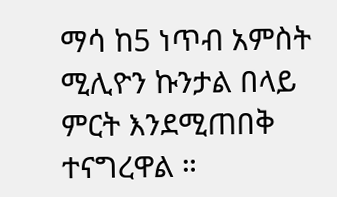ማሳ ከ5 ነጥብ አምስት ሚሊዮን ኩንታል በላይ ምርት እንደሚጠበቅ ተናግረዋል ።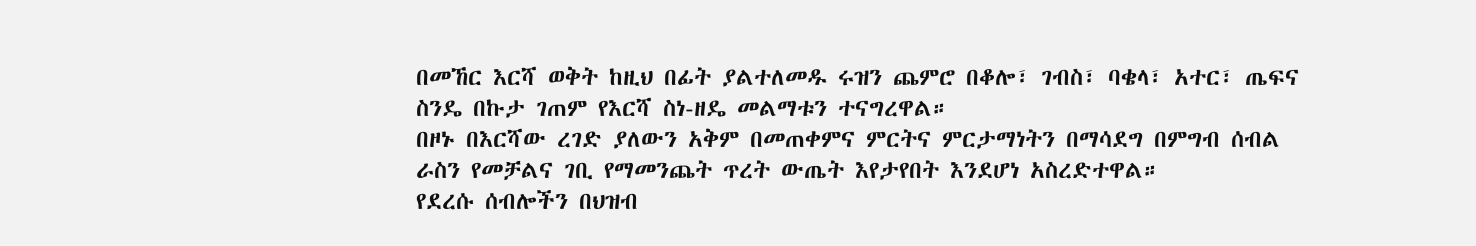በመኸር እርሻ ወቅት ከዚህ በፊት ያልተለመዱ ሩዝን ጨምሮ በቆሎ፣ ገብስ፣ ባቄላ፣ አተር፣ ጤፍና ስንዴ በኩታ ገጠም የእርሻ ስነ-ዘዴ መልማቱን ተናግረዋል።
በዞኑ በእርሻው ረገድ ያለውን አቅም በመጠቀምና ምርትና ምርታማነትን በማሳደግ በምግብ ሰብል ራስን የመቻልና ገቢ የማመንጨት ጥረት ውጤት እየታየበት እንደሆነ አስረድተዋል።
የደረሱ ሰብሎችን በህዝብ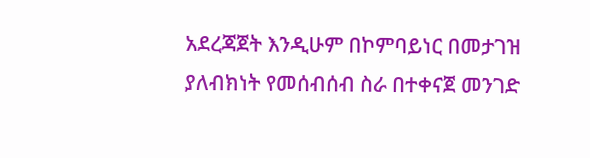አደረጃጀት እንዲሁም በኮምባይነር በመታገዝ ያለብክነት የመሰብሰብ ስራ በተቀናጀ መንገድ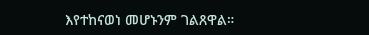እየተከናወነ መሆኑንም ገልጸዋል።